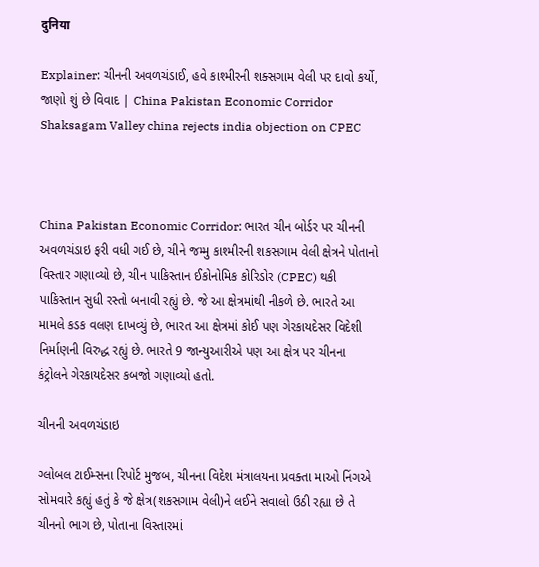दुनिया

Explainer: ચીનની અવળચંડાઈ, હવે કાશ્મીરની શક્સગામ વેલી પર દાવો કર્યો, જાણો શું છે વિવાદ | China Pakistan Economic Corridor Shaksagam Valley china rejects india objection on CPEC



China Pakistan Economic Corridor: ભારત ચીન બોર્ડર પર ચીનની અવળચંડાઇ ફરી વધી ગઈ છે, ચીને જમ્મુ કાશ્મીરની શકસગામ વેલી ક્ષેત્રને પોતાનો વિસ્તાર ગણાવ્યો છે, ચીન પાકિસ્તાન ઈકોનોમિક કોરિડોર (CPEC) થકી પાકિસ્તાન સુધી રસ્તો બનાવી રહ્યું છે. જે આ ક્ષેત્રમાંથી નીકળે છે. ભારતે આ મામલે કડક વલણ દાખવ્યું છે, ભારત આ ક્ષેત્રમાં કોઈ પણ ગેરકાયદેસર વિદેશી નિર્માણની વિરુદ્ધ રહ્યું છે. ભારતે 9 જાન્યુઆરીએ પણ આ ક્ષેત્ર પર ચીનના કંટ્રોલને ગેરકાયદેસર કબજો ગણાવ્યો હતો.

ચીનની અવળચંડાઇ

ગ્લોબલ ટાઈમ્સના રિપોર્ટ મુજબ, ચીનના વિદેશ મંત્રાલયના પ્રવક્તા માઓ નિંગએ સોમવારે કહ્યું હતું કે જે ક્ષેત્ર(શકસગામ વેલી)ને લઈને સવાલો ઉઠી રહ્યા છે તે ચીનનો ભાગ છે, પોતાના વિસ્તારમાં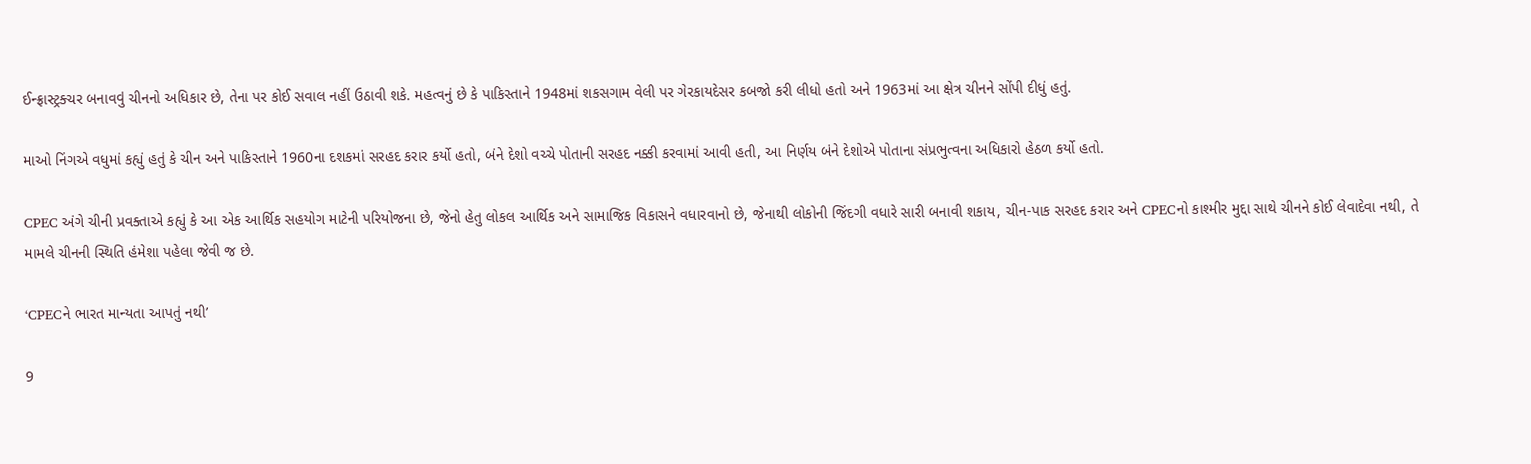ઈન્ફ્રાસ્ટ્રક્ચર બનાવવું ચીનનો અધિકાર છે, તેના પર કોઈ સવાલ નહીં ઉઠાવી શકે. મહત્વનું છે કે પાકિસ્તાને 1948માં શકસગામ વેલી પર ગેરકાયદેસર કબજો કરી લીધો હતો અને 1963માં આ ક્ષેત્ર ચીનને સોંપી દીધું હતું.

માઓ નિંગએ વધુમાં કહ્યું હતું કે ચીન અને પાકિસ્તાને 1960ના દશકમાં સરહદ કરાર કર્યો હતો, બંને દેશો વચ્ચે પોતાની સરહદ નક્કી કરવામાં આવી હતી, આ નિર્ણય બંને દેશોએ પોતાના સંપ્રભુત્વના અધિકારો હેઠળ કર્યો હતો.

CPEC અંગે ચીની પ્રવક્તાએ કહ્યું કે આ એક આર્થિક સહયોગ માટેની પરિયોજના છે, જેનો હેતુ લોકલ આર્થિક અને સામાજિક વિકાસને વધારવાનો છે, જેનાથી લોકોની જિંદગી વધારે સારી બનાવી શકાય, ચીન-પાક સરહદ કરાર અને CPECનો કાશ્મીર મુદ્દા સાથે ચીનને કોઈ લેવાદેવા નથી, તે મામલે ચીનની સ્થિતિ હંમેશા પહેલા જેવી જ છે.

‘CPECને ભારત માન્યતા આપતું નથી’

9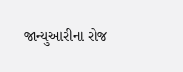જાન્યુઆરીના રોજ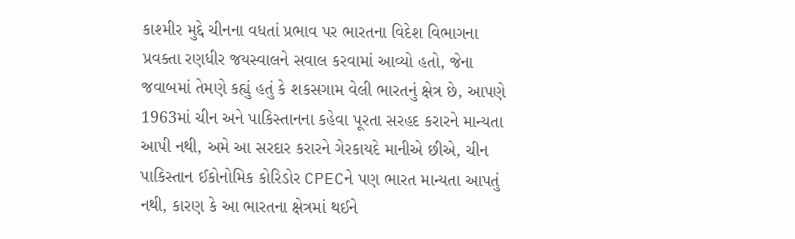કાશ્મીર મુદ્દે ચીનના વધતાં પ્રભાવ પર ભારતના વિદેશ વિભાગના પ્રવક્તા રણધીર જયસ્વાલને સવાલ કરવામાં આવ્યો હતો, જેના જવાબમાં તેમણે કહ્યું હતું કે શકસગામ વેલી ભારતનું ક્ષેત્ર છે, આપણે 1963માં ચીન અને પાકિસ્તાનના કહેવા પૂરતા સરહદ કરારને માન્યતા આપી નથી, અમે આ સરદાર કરારને ગેરકાયદે માનીએ છીએ, ચીન પાકિસ્તાન ઈકોનોમિક કોરિડોર CPECને પણ ભારત માન્યતા આપતું નથી, કારણ કે આ ભારતના ક્ષેત્રમાં થઈને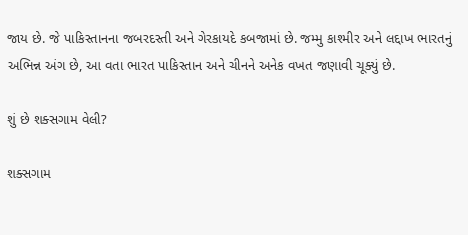જાય છે. જે પાકિસ્તાનના જબરદસ્તી અને ગેરકાયદે કબજામાં છે. જમ્મુ કાશ્મીર અને લદ્દાખ ભારતનું અભિન્ન અંગ છે, આ વતા ભારત પાકિસ્તાન અને ચીનને અનેક વખત જણાવી ચૂક્યું છે.

શું છે શક્સગામ વેલી?

શક્સગામ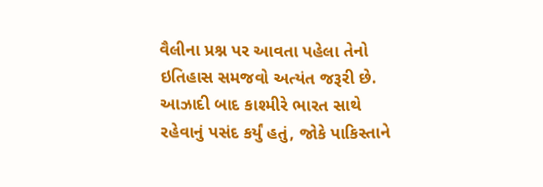વૈલીના પ્રશ્ન પર આવતા પહેલા તેનો ઇતિહાસ સમજવો અત્યંત જરૂરી છે. આઝાદી બાદ કાશ્મીરે ભારત સાથે રહેવાનું પસંદ કર્યું હતું, જોકે પાકિસ્તાને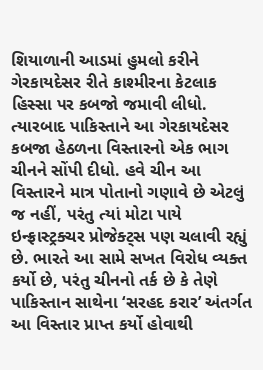શિયાળાની આડમાં હુમલો કરીને ગેરકાયદેસર રીતે કાશ્મીરના કેટલાક હિસ્સા પર કબજો જમાવી લીધો. ત્યારબાદ પાકિસ્તાને આ ગેરકાયદેસર કબજા હેઠળના વિસ્તારનો એક ભાગ ચીનને સોંપી દીધો. હવે ચીન આ વિસ્તારને માત્ર પોતાનો ગણાવે છે એટલું જ નહીં, પરંતુ ત્યાં મોટા પાયે ઇન્ફ્રાસ્ટ્રક્ચર પ્રોજેક્ટ્સ પણ ચલાવી રહ્યું છે. ભારતે આ સામે સખત વિરોધ વ્યક્ત કર્યો છે, પરંતુ ચીનનો તર્ક છે કે તેણે પાકિસ્તાન સાથેના ‘સરહદ કરાર’ અંતર્ગત આ વિસ્તાર પ્રાપ્ત કર્યો હોવાથી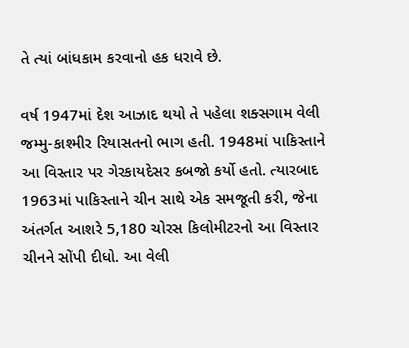તે ત્યાં બાંધકામ કરવાનો હક ધરાવે છે.

વર્ષ 1947માં દેશ આઝાદ થયો તે પહેલા શક્સગામ વેલી જમ્મુ-કાશ્મીર રિયાસતનો ભાગ હતી. 1948માં પાકિસ્તાને આ વિસ્તાર પર ગેરકાયદેસર કબજો કર્યો હતો. ત્યારબાદ 1963માં પાકિસ્તાને ચીન સાથે એક સમજૂતી કરી, જેના અંતર્ગત આશરે 5,180 ચોરસ કિલોમીટરનો આ વિસ્તાર ચીનને સોંપી દીધો. આ વેલી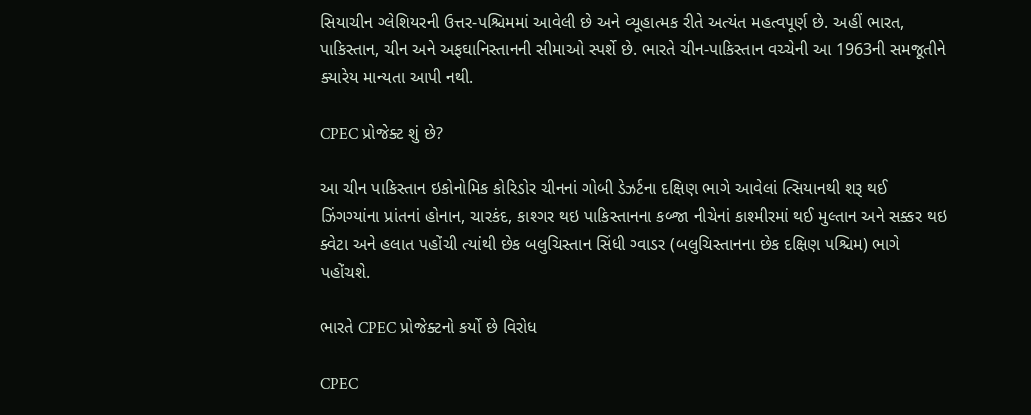સિયાચીન ગ્લેશિયરની ઉત્તર-પશ્ચિમમાં આવેલી છે અને વ્યૂહાત્મક રીતે અત્યંત મહત્વપૂર્ણ છે. અહીં ભારત, પાકિસ્તાન, ચીન અને અફઘાનિસ્તાનની સીમાઓ સ્પર્શે છે. ભારતે ચીન-પાકિસ્તાન વચ્ચેની આ 1963ની સમજૂતીને ક્યારેય માન્યતા આપી નથી.

CPEC પ્રોજેક્ટ શું છે?

આ ચીન પાકિસ્તાન ઇકોનોમિક કોરિડોર ચીનનાં ગોબી ડેઝર્ટના દક્ષિણ ભાગે આવેલાં ત્સિયાનથી શરૂ થઈ ઝિંગગ્યાંના પ્રાંતનાં હોનાન, ચારકંદ, કાશ્ગર થઇ પાકિસ્તાનના કબ્જા નીચેનાં કાશ્મીરમાં થઈ મુલ્તાન અને સક્કર થઇ ક્વેટા અને હલાત પહોંચી ત્યાંથી છેક બલુચિસ્તાન સિંધી ગ્વાડર (બલુચિસ્તાનના છેક દક્ષિણ પશ્ચિમ) ભાગે પહોંચશે.

ભારતે CPEC પ્રોજેક્ટનો કર્યો છે વિરોધ

CPEC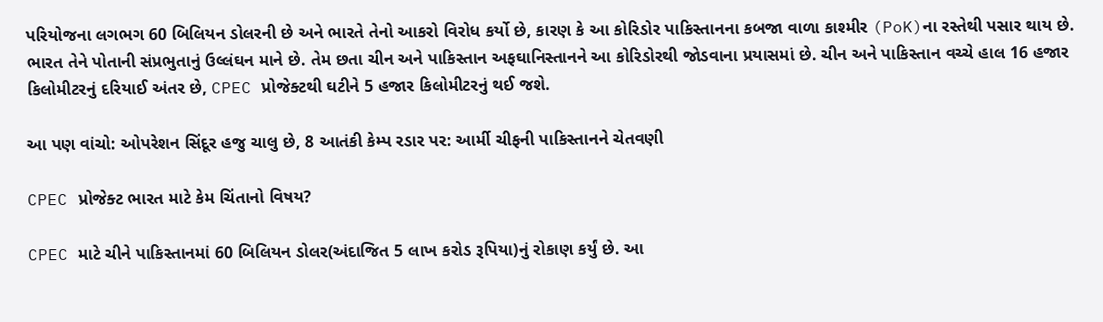પરિયોજના લગભગ 60 બિલિયન ડોલરની છે અને ભારતે તેનો આકરો વિરોધ કર્યો છે, કારણ કે આ કોરિડોર પાકિસ્તાનના કબજા વાળા કાશ્મીર (PoK)ના રસ્તેથી પસાર થાય છે. ભારત તેને પોતાની સંપ્રભુતાનું ઉલ્લંઘન માને છે. તેમ છતા ચીન અને પાકિસ્તાન અફઘાનિસ્તાનને આ કોરિડોરથી જોડવાના પ્રયાસમાં છે. ચીન અને પાકિસ્તાન વચ્ચે હાલ 16 હજાર કિલોમીટરનું દરિયાઈ અંતર છે, CPEC પ્રોજેક્ટથી ઘટીને 5 હજાર કિલોમીટરનું થઈ જશે.

આ પણ વાંચો: ઓપરેશન સિંદૂર હજુ ચાલુ છે, 8 આતંકી કેમ્પ રડાર પર: આર્મી ચીફની પાકિસ્તાનને ચેતવણી

CPEC પ્રોજેક્ટ ભારત માટે કેમ ચિંતાનો વિષય?

CPEC માટે ચીને પાકિસ્તાનમાં 60 બિલિયન ડોલર(અંદાજિત 5 લાખ કરોડ રૂપિયા)નું રોકાણ કર્યું છે. આ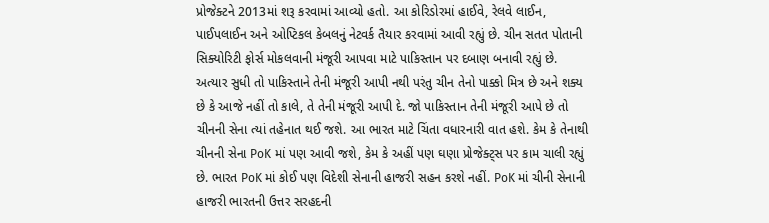પ્રોજેક્ટને 2013માં શરૂ કરવામાં આવ્યો હતો. આ કોરિડોરમાં હાઈવે, રેલવે લાઈન, પાઈપલાઈન અને ઓપ્ટિકલ કેબલનું નેટવર્ક તૈયાર કરવામાં આવી રહ્યું છે. ચીન સતત પોતાની સિક્યોરિટી ફોર્સ મોકલવાની મંજૂરી આપવા માટે પાકિસ્તાન પર દબાણ બનાવી રહ્યું છે. અત્યાર સુધી તો પાકિસ્તાને તેની મંજૂરી આપી નથી પરંતુ ચીન તેનો પાક્કો મિત્ર છે અને શક્ય છે કે આજે નહીં તો કાલે, તે તેની મંજૂરી આપી દે. જો પાકિસ્તાન તેની મંજૂરી આપે છે તો ચીનની સેના ત્યાં તહેનાત થઈ જશે. આ ભારત માટે ચિંતા વધારનારી વાત હશે. કેમ કે તેનાથી ચીનની સેના PoK માં પણ આવી જશે, કેમ કે અહીં પણ ઘણા પ્રોજેક્ટ્સ પર કામ ચાલી રહ્યું છે. ભારત PoK માં કોઈ પણ વિદેશી સેનાની હાજરી સહન કરશે નહીં. PoK માં ચીની સેનાની હાજરી ભારતની ઉત્તર સરહદની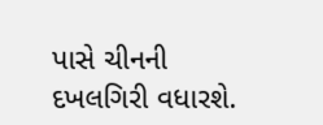પાસે ચીનની દખલગિરી વધારશે.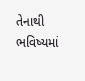તેનાથી ભવિષ્યમાં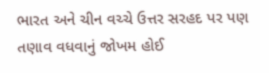ભારત અને ચીન વચ્ચે ઉત્તર સરહદ પર પણ તણાવ વધવાનું જોખમ હોઈ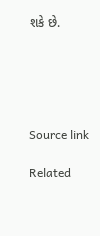શકે છે.





Source link

Related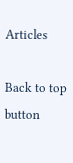Articles

Back to top button